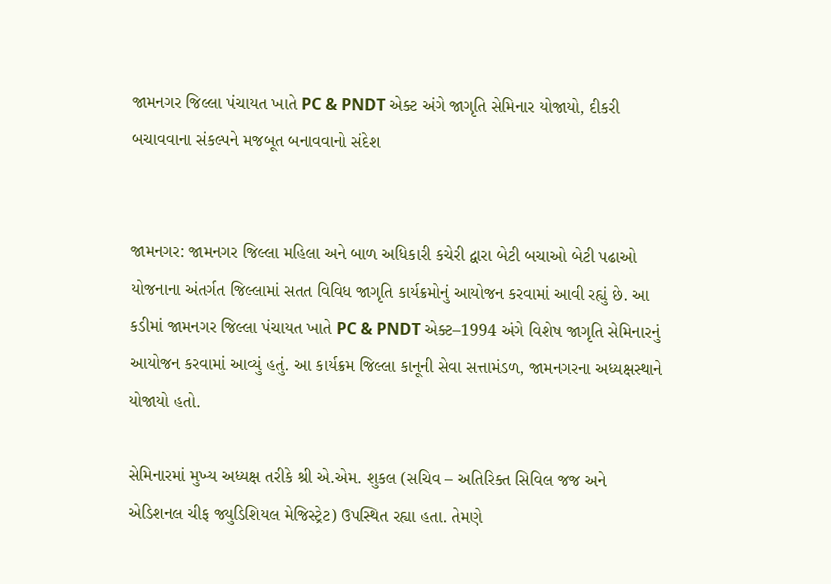જામનગર જિલ્લા પંચાયત ખાતે PC & PNDT એક્ટ અંગે જાગૃતિ સેમિનાર યોજાયો, દીકરી બચાવવાના સંકલ્પને મજબૂત બનાવવાનો સંદેશ


જામનગર: જામનગર જિલ્લા મહિલા અને બાળ અધિકારી કચેરી દ્વારા બેટી બચાઓ બેટી પઢાઓ યોજનાના અંતર્ગત જિલ્લામાં સતત વિવિધ જાગૃતિ કાર્યક્રમોનું આયોજન કરવામાં આવી રહ્યું છે. આ કડીમાં જામનગર જિલ્લા પંચાયત ખાતે PC & PNDT એક્ટ–1994 અંગે વિશેષ જાગૃતિ સેમિનારનું આયોજન કરવામાં આવ્યું હતું. આ કાર્યક્રમ જિલ્લા કાનૂની સેવા સત્તામંડળ, જામનગરના અધ્યક્ષસ્થાને યોજાયો હતો.

સેમિનારમાં મુખ્ય અધ્યક્ષ તરીકે શ્રી એ.એમ. શુકલ (સચિવ – અતિરિક્ત સિવિલ જજ અને એડિશનલ ચીફ જ્યુડિશિયલ મેજિસ્ટ્રેટ) ઉપસ્થિત રહ્યા હતા. તેમણે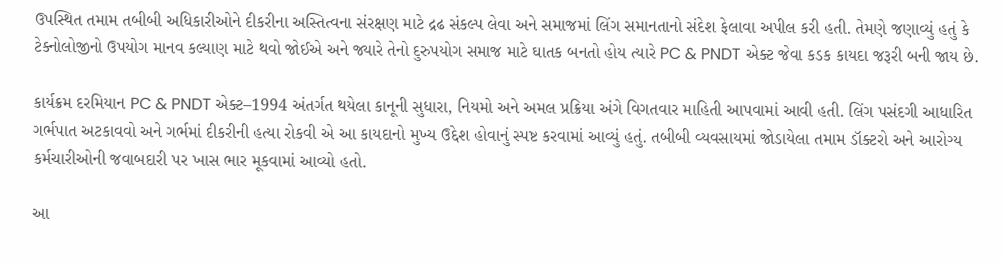ઉપસ્થિત તમામ તબીબી અધિકારીઓને દીકરીના અસ્તિત્વના સંરક્ષણ માટે દ્રઢ સંકલ્પ લેવા અને સમાજમાં લિંગ સમાનતાનો સંદેશ ફેલાવા અપીલ કરી હતી. તેમણે જણાવ્યું હતું કે ટેક્નોલોજીનો ઉપયોગ માનવ કલ્યાણ માટે થવો જોઈએ અને જ્યારે તેનો દુરુપયોગ સમાજ માટે ઘાતક બનતો હોય ત્યારે PC & PNDT એક્ટ જેવા કડક કાયદા જરૂરી બની જાય છે.

કાર્યક્રમ દરમિયાન PC & PNDT એક્ટ–1994 અંતર્ગત થયેલા કાનૂની સુધારા, નિયમો અને અમલ પ્રક્રિયા અંગે વિગતવાર માહિતી આપવામાં આવી હતી. લિંગ પસંદગી આધારિત ગર્ભપાત અટકાવવો અને ગર્ભમાં દીકરીની હત્યા રોકવી એ આ કાયદાનો મુખ્ય ઉદ્દેશ હોવાનું સ્પષ્ટ કરવામાં આવ્યું હતું. તબીબી વ્યવસાયમાં જોડાયેલા તમામ ડૉક્ટરો અને આરોગ્ય કર્મચારીઓની જવાબદારી પર ખાસ ભાર મૂકવામાં આવ્યો હતો.

આ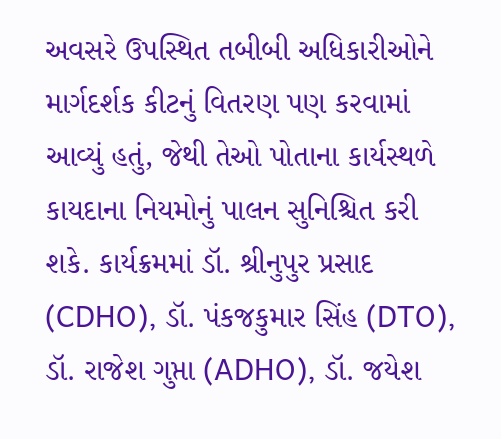અવસરે ઉપસ્થિત તબીબી અધિકારીઓને માર્ગદર્શક કીટનું વિતરણ પણ કરવામાં આવ્યું હતું, જેથી તેઓ પોતાના કાર્યસ્થળે કાયદાના નિયમોનું પાલન સુનિશ્ચિત કરી શકે. કાર્યક્રમમાં ડૉ. શ્રીનુપુર પ્રસાદ (CDHO), ડૉ. પંકજકુમાર સિંહ (DTO), ડૉ. રાજેશ ગુપ્તા (ADHO), ડૉ. જયેશ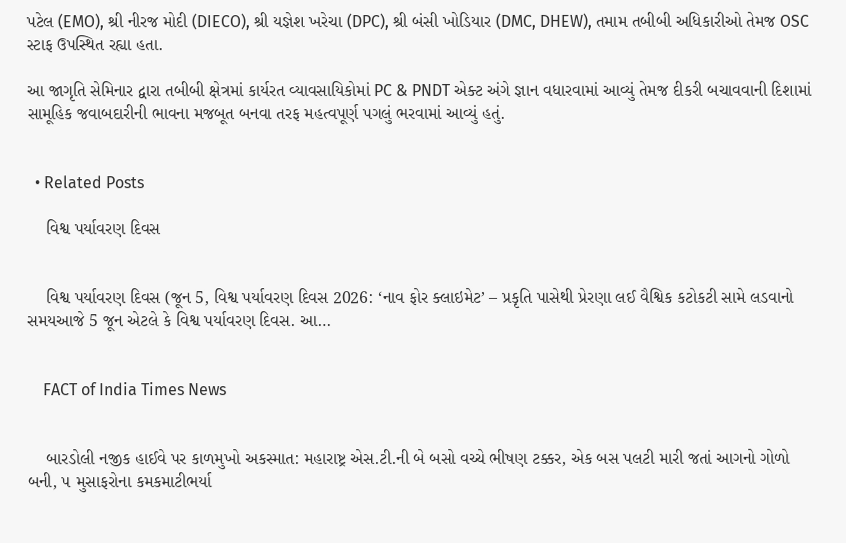પટેલ (EMO), શ્રી નીરજ મોદી (DIECO), શ્રી યજ્ઞેશ ખરેચા (DPC), શ્રી બંસી ખોડિયાર (DMC, DHEW), તમામ તબીબી અધિકારીઓ તેમજ OSC સ્ટાફ ઉપસ્થિત રહ્યા હતા.

આ જાગૃતિ સેમિનાર દ્વારા તબીબી ક્ષેત્રમાં કાર્યરત વ્યાવસાયિકોમાં PC & PNDT એક્ટ અંગે જ્ઞાન વધારવામાં આવ્યું તેમજ દીકરી બચાવવાની દિશામાં સામૂહિક જવાબદારીની ભાવના મજબૂત બનવા તરફ મહત્વપૂર્ણ પગલું ભરવામાં આવ્યું હતું.


  • Related Posts

    વિશ્વ પર્યાવરણ દિવસ


    વિશ્વ પર્યાવરણ દિવસ (જૂન 5, વિશ્વ પર્યાવરણ દિવસ 2026: ‘નાવ ફોર ક્લાઇમેટ’ – પ્રકૃતિ પાસેથી પ્રેરણા લઈ વૈશ્વિક કટોકટી સામે લડવાનો સમયઆજે 5 જૂન એટલે કે વિશ્વ પર્યાવરણ દિવસ. આ…


    FACT of India Times News


    બારડોલી નજીક હાઈવે પર કાળમુખો અકસ્માત: મહારાષ્ટ્ર એસ.ટી.ની બે બસો વચ્ચે ભીષણ ટક્કર, એક બસ પલટી મારી જતાં આગનો ગોળો બની, ૫ મુસાફરોના કમકમાટીભર્યા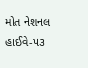મોત નેશનલ હાઈવે-૫૩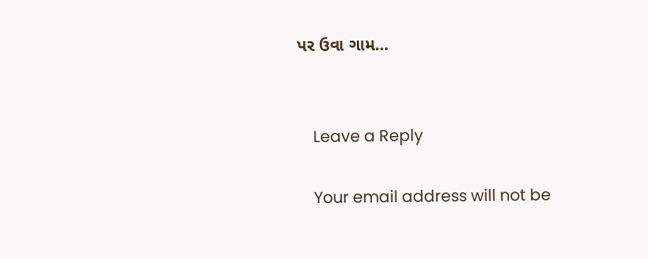પર ઉવા ગામ…


    Leave a Reply

    Your email address will not be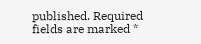published. Required fields are marked *